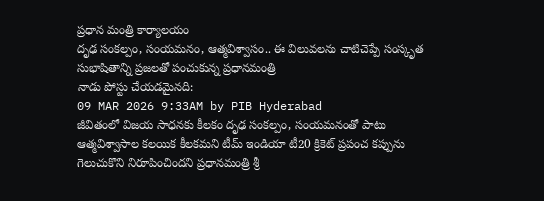ప్రధాన మంత్రి కార్యాలయం
దృఢ సంకల్పం, సంయమనం, ఆత్మవిశ్వాసం.. ఈ విలువలను చాటిచెప్పే సంస్కృత సుభాషితాన్ని ప్రజలతో పంచుకున్న ప్రధానమంత్రి
నాడు పోస్టు చేయడమైనది:
09 MAR 2026 9:33AM by PIB Hyderabad
జీవితంలో విజయ సాధనకు కీలకం దృఢ సంకల్పం, సంయమనంతో పాటు ఆత్మవిశ్వాసాల కలయిక కీలకమని టీమ్ ఇండియా టీ20 క్రికెట్ ప్రపంచ కప్పును గెలుచుకొని నిరూపించిందని ప్రధానమంత్రి శ్రీ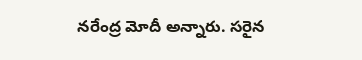నరేంద్ర మోదీ అన్నారు. సరైన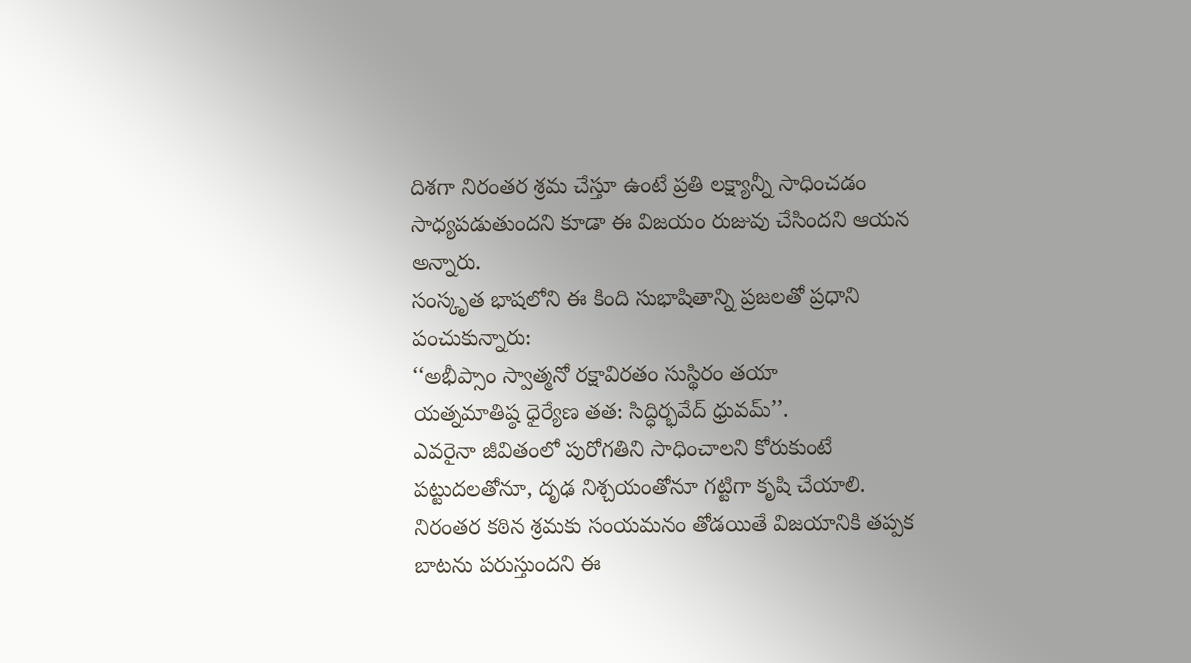దిశగా నిరంతర శ్రమ చేస్తూ ఉంటే ప్రతి లక్ష్యాన్నీ సాధించడం సాధ్యపడుతుందని కూడా ఈ విజయం రుజువు చేసిందని ఆయన అన్నారు.
సంస్కృత భాషలోని ఈ కింది సుభాషితాన్ని ప్రజలతో ప్రధాని పంచుకున్నారు:
‘‘అభీప్సాం స్వాత్మనో రక్షావిరతం సుస్థిరం తయా
యత్నమాతిష్ఠ ధైర్యేణ తత: సిద్ధిర్భవేద్ ధ్రువమ్’’.
ఎవరైనా జీవితంలో పురోగతిని సాధించాలని కోరుకుంటే పట్టుదలతోనూ, దృఢ నిశ్చయంతోనూ గట్టిగా కృషి చేయాలి. నిరంతర కఠిన శ్రమకు సంయమనం తోడయితే విజయానికి తప్పక బాటను పరుస్తుందని ఈ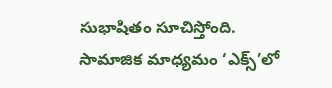సుభాషితం సూచిస్తోంది.
సామాజిక మాధ్యమం ‘ఎక్స్’లో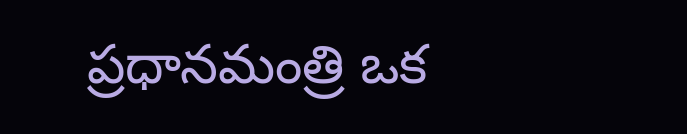ప్రధానమంత్రి ఒక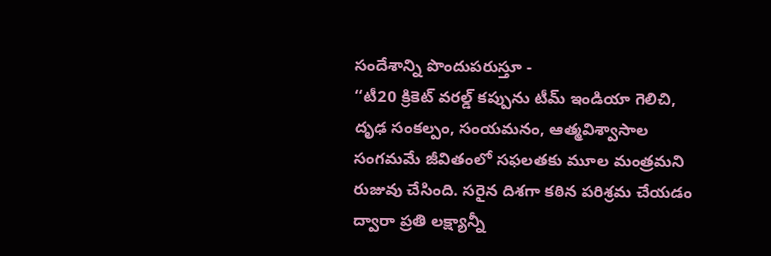సందేశాన్ని పొందుపరుస్తూ -
‘‘టీ20 క్రికెట్ వరల్డ్ కప్పును టీమ్ ఇండియా గెలిచి, దృఢ సంకల్పం, సంయమనం, ఆత్మవిశ్వాసాల సంగమమే జీవితంలో సఫలతకు మూల మంత్రమని రుజువు చేసింది. సరైన దిశగా కఠిన పరిశ్రమ చేయడం ద్వారా ప్రతి లక్ష్యాన్నీ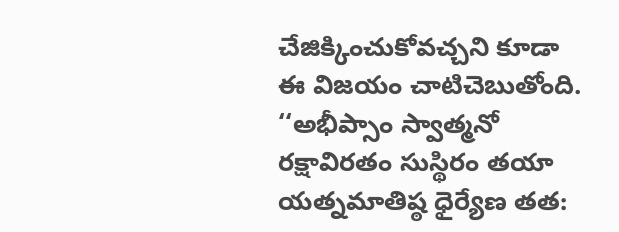చేజిక్కించుకోవచ్చని కూడా ఈ విజయం చాటిచెబుతోంది.
‘‘అభీప్సాం స్వాత్మనో రక్షావిరతం సుస్థిరం తయా
యత్నమాతిష్ఠ ధైర్యేణ తత: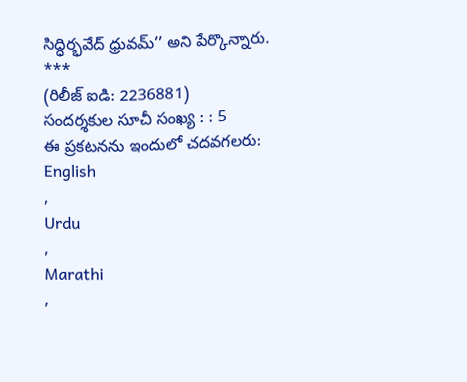సిద్ధిర్భవేద్ ధ్రువమ్’’ అని పేర్కొన్నారు.
***
(రిలీజ్ ఐడి: 2236881)
సందర్శకుల సూచీ సంఖ్య : : 5
ఈ ప్రకటనను ఇందులో చదవగలరు:
English
,
Urdu
,
Marathi
,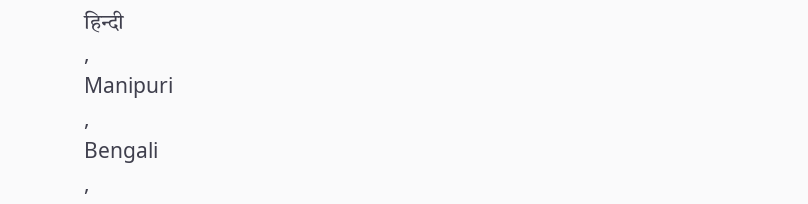हिन्दी
,
Manipuri
,
Bengali
,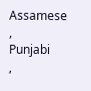Assamese
,
Punjabi
,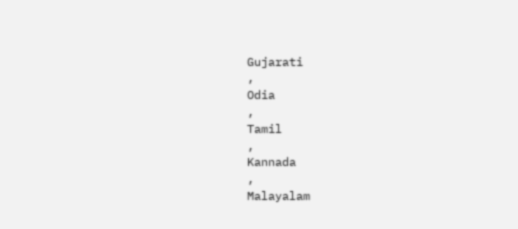Gujarati
,
Odia
,
Tamil
,
Kannada
,
Malayalam